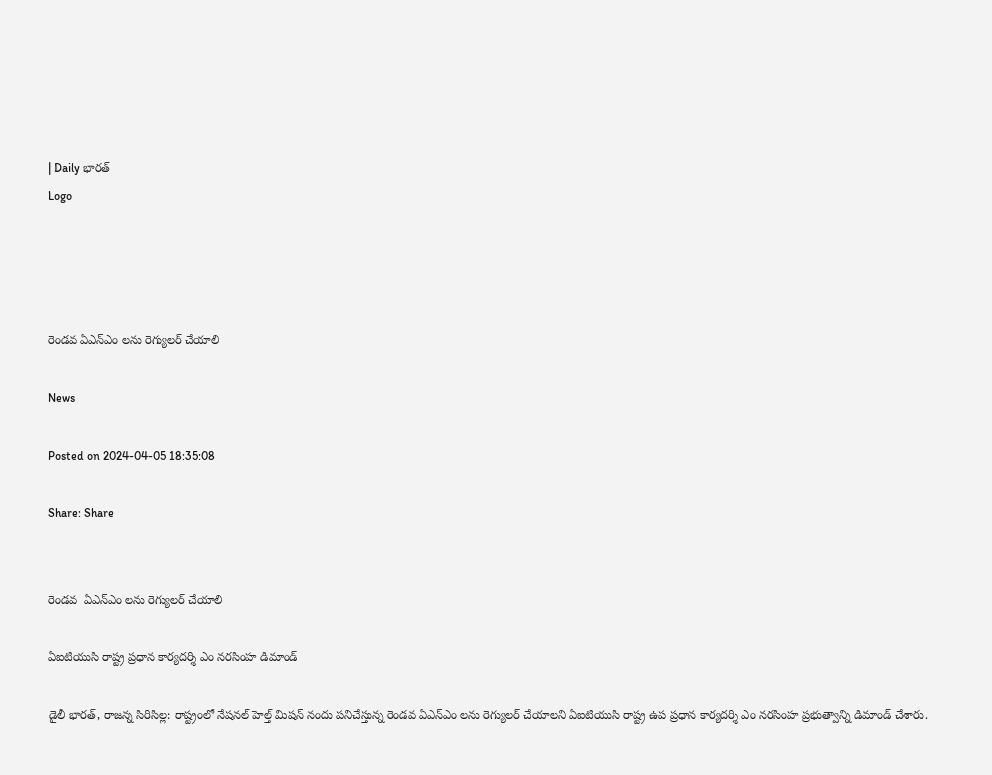| Daily భారత్
Logo




రెండవ ఏఎన్ఎం లను రెగ్యులర్ చేయాలి

News

Posted on 2024-04-05 18:35:08

Share: Share


రెండవ  ఏఎన్ఎం లను రెగ్యులర్ చేయాలి

ఏఐటియుసి రాష్ట్ర ప్రధాన కార్యదర్శి ఎం నరసింహ డిమాండ్

డైలీ భారత్, రాజన్న సిరిసిల్ల: రాష్ట్రంలో నేషనల్ హెల్త్ మిషన్ నందు పనిచేస్తున్న రెండవ ఏఎన్ఎం లను రెగ్యులర్ చేయాలని ఏఐటియుసి రాష్ట్ర ఉప ప్రధాన కార్యదర్శి ఎం నరసింహ ప్రభుత్వాన్ని డిమాండ్ చేశారు.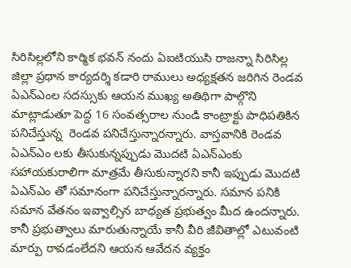సిరిసిల్లలోని కార్మిక భవన్ నందు ఏఐటియుసి రాజన్నా సిరిసిల్ల జిల్లా ప్రధాన కార్యదర్శి కడారి రాములు అధ్యక్షతన జరిగిన రెండవ ఏఎన్ఎంల సదస్సుకు ఆయన ముఖ్య అతిథిగా పాల్గొని మాట్లాడుతూ పెద్ద 16 సంవత్సరాల నుండి కాంట్రాక్టు పాధిపతికిన పనిచేస్తున్న  రెండవ పనిచేస్తున్నారన్నారు. వాస్తవానికి రెండవ ఏఎన్ఎం లకు తీసుకున్నప్పుడు మొదటి ఏఎన్ఎంకు సహాయకురాలిగా మాత్రమే తీసుకున్నారని కానీ ఇప్పుడు మొదటి ఏఎన్ఎం తో సమానంగా పనిచేస్తున్నారన్నారు. సమాన పనికి సమాన వేతనం ఇవ్వాల్సిన బాధ్యత ప్రభుత్వం మీద ఉందన్నారు. కానీ ప్రభుత్వాలు మారుతున్నాయే కానీ వీరి జీవితాల్లో ఎటువంటి మార్పు రావడంలేదని ఆయన ఆవేదన వ్యక్తం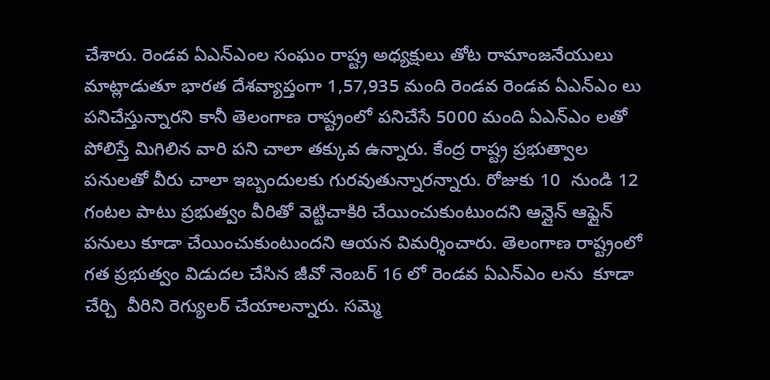చేశారు. రెండవ ఏఎన్ఎంల సంఘం రాష్ట్ర అధ్యక్షులు తోట రామాంజనేయులు మాట్లాడుతూ భారత దేశవ్యాప్తంగా 1,57,935 మంది రెండవ రెండవ ఏఎన్ఎం లు  పనిచేస్తున్నారని కానీ తెలంగాణ రాష్ట్రంలో పనిచేసే 5000 మంది ఏఎన్ఎం లతో పోలిస్తే మిగిలిన వారి పని చాలా తక్కువ ఉన్నారు. కేంద్ర రాష్ట్ర ప్రభుత్వాల పనులతో వీరు చాలా ఇబ్బందులకు గురవుతున్నారన్నారు. రోజుకు 10  నుండి 12 గంటల పాటు ప్రభుత్వం వీరితో వెట్టిచాకిరి చేయించుకుంటుందని ఆన్లైన్ ఆఫ్లైన్ పనులు కూడా చేయించుకుంటుందని ఆయన విమర్శించారు. తెలంగాణ రాష్ట్రంలో గత ప్రభుత్వం విడుదల చేసిన జీవో నెంబర్ 16 లో రెండవ ఏఎన్ఎం లను  కూడా చేర్చి  వీరిని రెగ్యులర్ చేయాలన్నారు. సమ్మె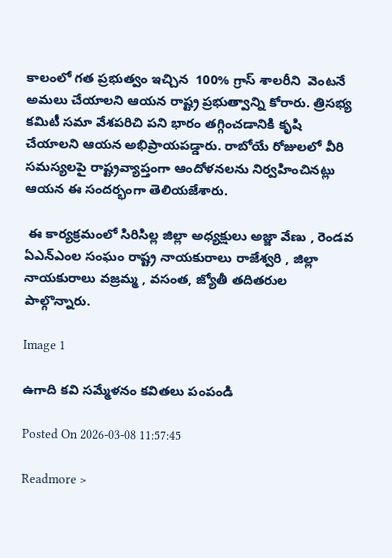కాలంలో గత ప్రభుత్వం ఇచ్చిన  100% గ్రాస్ శాలరీని  వెంటనే అమలు చేయాలని ఆయన రాష్ట్ర ప్రభుత్వాన్ని కోరారు. త్రిసభ్య  కమిటీ సమా వేశపరిచి పని భారం తగ్గించడానికి కృషి చేయాలని ఆయన అభిప్రాయపడ్డారు. రాబోయే రోజులలో వీరి సమస్యలపై రాష్ట్రవ్యాప్తంగా ఆందోళనలను నిర్వహించినట్లు ఆయన ఈ సందర్భంగా తెలియజేశారు.

 ఈ కార్యక్రమంలో సిరిసిల్ల జిల్లా అధ్యక్షులు అజ్జా వేణు , రెండవ ఏఎన్ఎంల సంఘం రాష్ట్ర నాయకురాలు రాజేశ్వరి , జిల్లా నాయకురాలు వజ్రమ్మ , వసంత, జ్యోతీ తదితరుల పాల్గొన్నారు.

Image 1

ఉగాది కవి సమ్మేళనం కవితలు పంపండి

Posted On 2026-03-08 11:57:45

Readmore >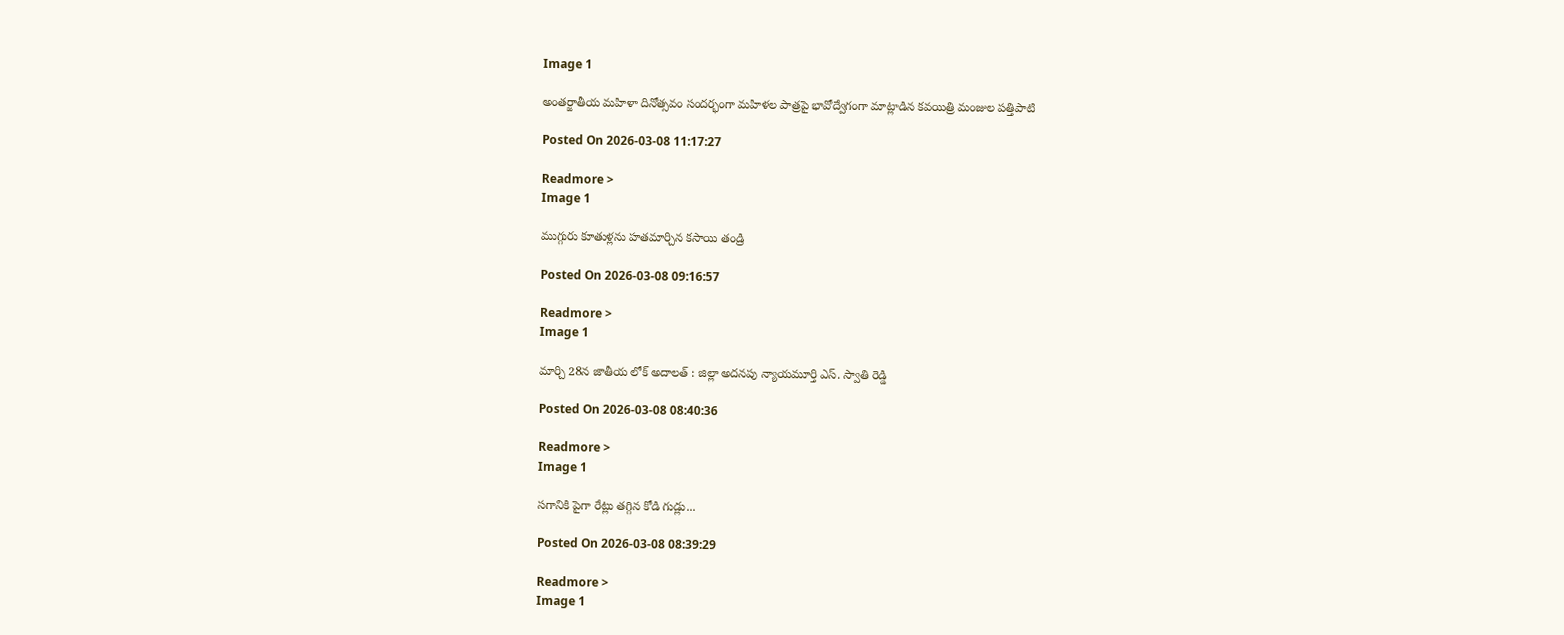Image 1

అంతర్జాతీయ మహిళా దినోత్సవం సందర్భంగా మహిళల పాత్రపై భావోద్వేగంగా మాట్లాడిన కవయిత్రి మంజుల పత్తిపాటి

Posted On 2026-03-08 11:17:27

Readmore >
Image 1

ముగ్గురు కూతుళ్లను హతమార్చిన కసాయి తండ్రి

Posted On 2026-03-08 09:16:57

Readmore >
Image 1

మార్చి 28న జాతీయ లోక్ అదాలత్ : జిల్లా అదనపు న్యాయమూర్తి ఎస్. స్వాతి రెడ్డి

Posted On 2026-03-08 08:40:36

Readmore >
Image 1

సగానికి పైగా రేట్లు తగ్గిన కోడి గుడ్లు...

Posted On 2026-03-08 08:39:29

Readmore >
Image 1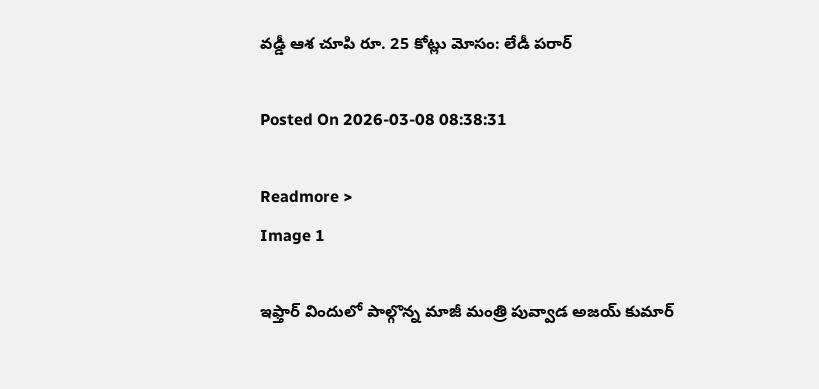వడ్డీ ఆశ చూపి రూ. 25 కోట్లు మోసం: లేడీ పరార్

Posted On 2026-03-08 08:38:31

Readmore >
Image 1

ఇఫ్తార్ విందులో పాల్గొన్న మాజీ మంత్రి పువ్వాడ అజయ్ కుమార్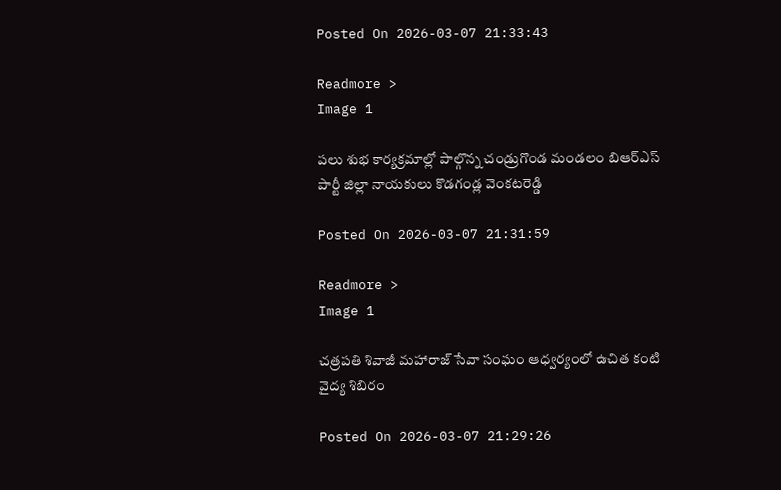Posted On 2026-03-07 21:33:43

Readmore >
Image 1

పలు శుభ కార్యక్రమాల్లో పాల్గొన్న చండ్రుగొండ మండలం బిఆర్ఎస్ పార్టీ జిల్లా నాయకులు కొడగండ్ల వెంకటరెడ్డి

Posted On 2026-03-07 21:31:59

Readmore >
Image 1

చత్రపతి శివాజీ మహారాజ్ సేవా సంఘం ఆధ్వర్యంలో ఉచిత కంటి వైద్య శిబిరం

Posted On 2026-03-07 21:29:26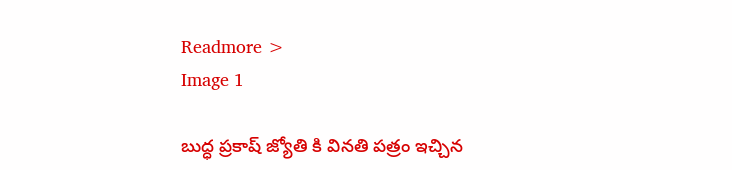Readmore >
Image 1

బుద్ధ ప్రకాష్ జ్యోతి కి వినతి పత్రం ఇచ్చిన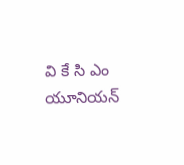వి కే సి ఎం యూనియన్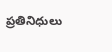ప్రతినిధులు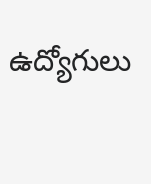ఉద్యోగులు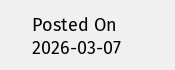Posted On 2026-03-07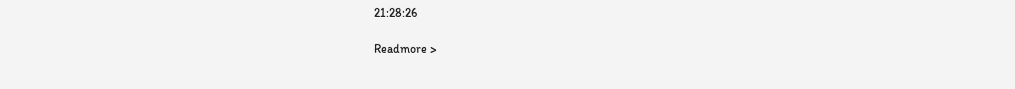21:28:26

Readmore >